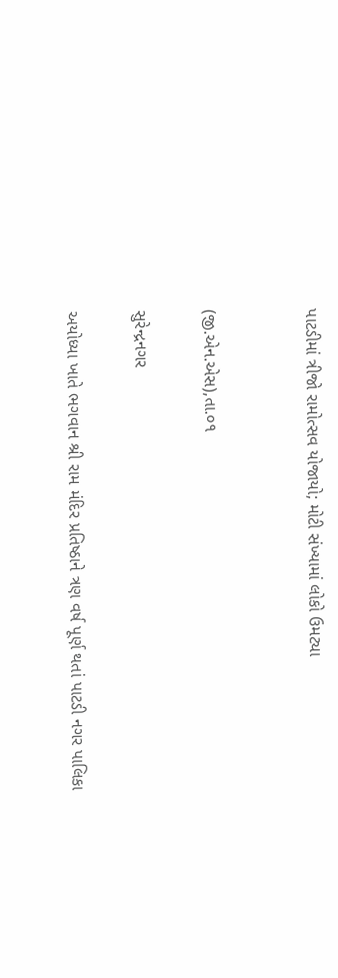પાટડીમાં ત્રીજો રામોત્સવ યોજાયો; મોટી સંખ્યામાં લોકો ઉમટ્યા


(જી.એન.એસ),તા.૦૧

સુરેન્દ્રનગર

અયોધ્યા ખાતે ભગવાન શ્રી રામ મંદિર પ્રતિષ્ઠાને ત્રણ વર્ષ પૂર્ણ થતાં પાટડી નગર પાલિકા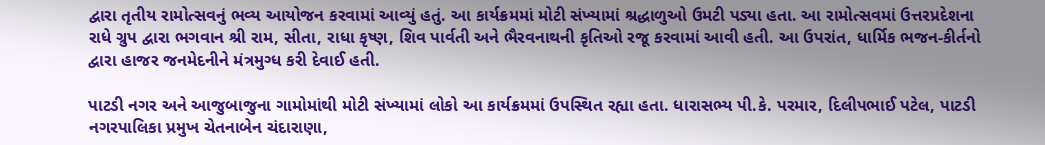દ્વારા તૃતીય રામોત્સવનું ભવ્ય આયોજન કરવામાં આવ્યું હતું. આ કાર્યક્રમમાં મોટી સંખ્યામાં શ્રદ્ધાળુઓ ઉમટી પડ્યા હતા. આ રામોત્સવમાં ઉત્તરપ્રદેશના રાધે ગ્રુપ દ્વારા ભગવાન શ્રી રામ, સીતા, રાધા કૃષ્ણ, શિવ પાર્વતી અને ભૈરવનાથની કૃતિઓ રજૂ કરવામાં આવી હતી. આ ઉપરાંત, ધાર્મિક ભજન-કીર્તનો દ્વારા હાજર જનમેદનીને મંત્રમુગ્ધ કરી દેવાઈ હતી.

પાટડી નગર અને આજુબાજુના ગામોમાંથી મોટી સંખ્યામાં લોકો આ કાર્યક્રમમાં ઉપસ્થિત રહ્યા હતા. ધારાસભ્ય પી.કે. પરમાર, દિલીપભાઈ પટેલ, પાટડી નગરપાલિકા પ્રમુખ ચેતનાબેન ચંદારાણા,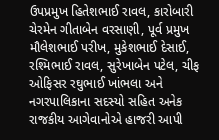ઉપપ્રમુખ હિતેશભાઈ રાવલ, કારોબારી ચેરમેન ગીતાબેન વરસાણી, પૂર્વ પ્રમુખ મૌલેશભાઈ પરીખ, મુકેશભાઈ દેસાઈ, રશ્મિભાઈ રાવલ, સુરેખાબેન પટેલ, ચીફ ઓફિસર રઘુભાઈ ખાંભલા અને નગરપાલિકાના સદસ્યો સહિત અનેક રાજકીય આગેવાનોએ હાજરી આપી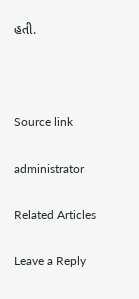હતી.



Source link

administrator

Related Articles

Leave a Reply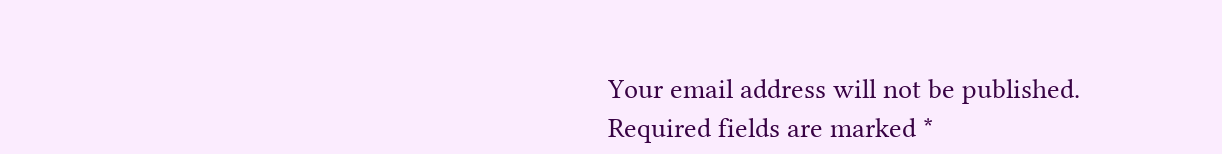Your email address will not be published. Required fields are marked *